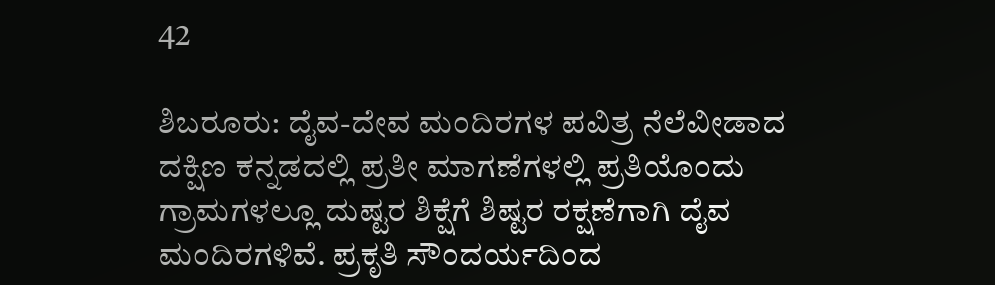42

ಶಿಬರೂರು: ದೈವ-ದೇವ ಮಂದಿರಗಳ ಪವಿತ್ರ ನೆಲೆವೀಡಾದ ದಕ್ಷಿಣ ಕನ್ನಡದಲ್ಲಿ ಪ್ರತೀ ಮಾಗಣೆಗಳಲ್ಲಿ ಪ್ರತಿಯೊಂದು ಗ್ರಾಮಗಳಲ್ಲೂ ದುಷ್ಟರ ಶಿಕ್ಷೆಗೆ ಶಿಷ್ಟರ ರಕ್ಷಣೆಗಾಗಿ ದೈವ ಮಂದಿರಗಳಿವೆ. ಪ್ರಕೃತಿ ಸೌಂದರ್ಯದಿಂದ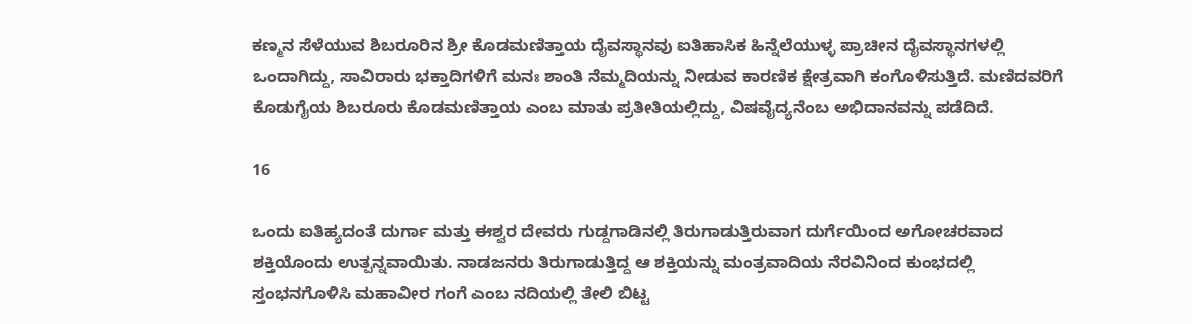ಕಣ್ಮನ ಸೆಳೆಯುವ ಶಿಬರೂರಿನ ಶ್ರೀ ಕೊಡಮಣಿತ್ತಾಯ ದೈವಸ್ಥಾನವು ಐತಿಹಾಸಿಕ ಹಿನ್ನೆಲೆಯುಳ್ಳ ಪ್ರಾಚೀನ ದೈವಸ್ಥಾನಗಳಲ್ಲಿ ಒಂದಾಗಿದ್ದು, ಸಾವಿರಾರು ಭಕ್ತಾದಿಗಳಿಗೆ ಮನಃ ಶಾಂತಿ ನೆಮ್ಮದಿಯನ್ನು ನೀಡುವ ಕಾರಣಿಕ ಕ್ಷೇತ್ರವಾಗಿ ಕಂಗೊಳಿಸುತ್ತಿದೆ. ಮಣಿದವರಿಗೆ ಕೊಡುಗೈಯ ಶಿಬರೂರು ಕೊಡಮಣಿತ್ತಾಯ ಎಂಬ ಮಾತು ಪ್ರತೀತಿಯಲ್ಲಿದ್ದು, ವಿಷವೈದ್ಯನೆಂಬ ಅಭಿದಾನವನ್ನು ಪಡೆದಿದೆ.

16

ಒಂದು ಐತಿಹ್ಯದಂತೆ ದುರ್ಗಾ ಮತ್ತು ಈಶ್ವರ ದೇವರು ಗುಡ್ದಗಾಡಿನಲ್ಲಿ ತಿರುಗಾಡುತ್ತಿರುವಾಗ ದುರ್ಗೆಯಿಂದ ಅಗೋಚರವಾದ ಶಕ್ತಿಯೊಂದು ಉತ್ಪನ್ನವಾಯಿತು. ನಾಡಜನರು ತಿರುಗಾಡುತ್ತಿದ್ದ ಆ ಶಕ್ತಿಯನ್ನು ಮಂತ್ರವಾದಿಯ ನೆರವಿನಿಂದ ಕುಂಭದಲ್ಲಿ ಸ್ತಂಭನಗೊಳಿಸಿ ಮಹಾವೀರ ಗಂಗೆ ಎಂಬ ನದಿಯಲ್ಲಿ ತೇಲಿ ಬಿಟ್ಟ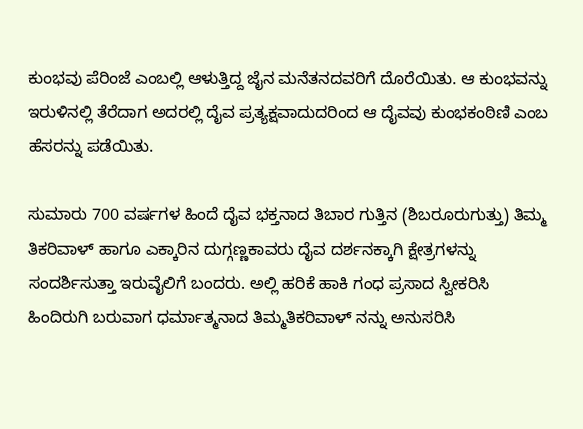ಕುಂಭವು ಪೆರಿಂಜೆ ಎಂಬಲ್ಲಿ ಆಳುತ್ತಿದ್ದ ಜೈನ ಮನೆತನದವರಿಗೆ ದೊರೆಯಿತು. ಆ ಕುಂಭವನ್ನು ಇರುಳಿನಲ್ಲಿ ತೆರೆದಾಗ ಅದರಲ್ಲಿ ದೈವ ಪ್ರತ್ಯಕ್ಷವಾದುದರಿಂದ ಆ ದೈವವು ಕುಂಭಕಂಠಿಣಿ ಎಂಬ ಹೆಸರನ್ನು ಪಡೆಯಿತು.

ಸುಮಾರು 700 ವರ್ಷಗಳ ಹಿಂದೆ ದೈವ ಭಕ್ತನಾದ ತಿಬಾರ ಗುತ್ತಿನ (ಶಿಬರೂರುಗುತ್ತು) ತಿಮ್ಮ ತಿಕರಿವಾಳ್ ಹಾಗೂ ಎಕ್ಕಾರಿನ ದುಗ್ಗಣ್ಣಕಾವರು ದೈವ ದರ್ಶನಕ್ಕಾಗಿ ಕ್ಷೇತ್ರಗಳನ್ನು ಸಂದರ್ಶಿಸುತ್ತಾ ಇರುವೈಲಿಗೆ ಬಂದರು. ಅಲ್ಲಿ ಹರಿಕೆ ಹಾಕಿ ಗಂಧ ಪ್ರಸಾದ ಸ್ವೀಕರಿಸಿ ಹಿಂದಿರುಗಿ ಬರುವಾಗ ಧರ್ಮಾತ್ಮನಾದ ತಿಮ್ಮತಿಕರಿವಾಳ್ ನನ್ನು ಅನುಸರಿಸಿ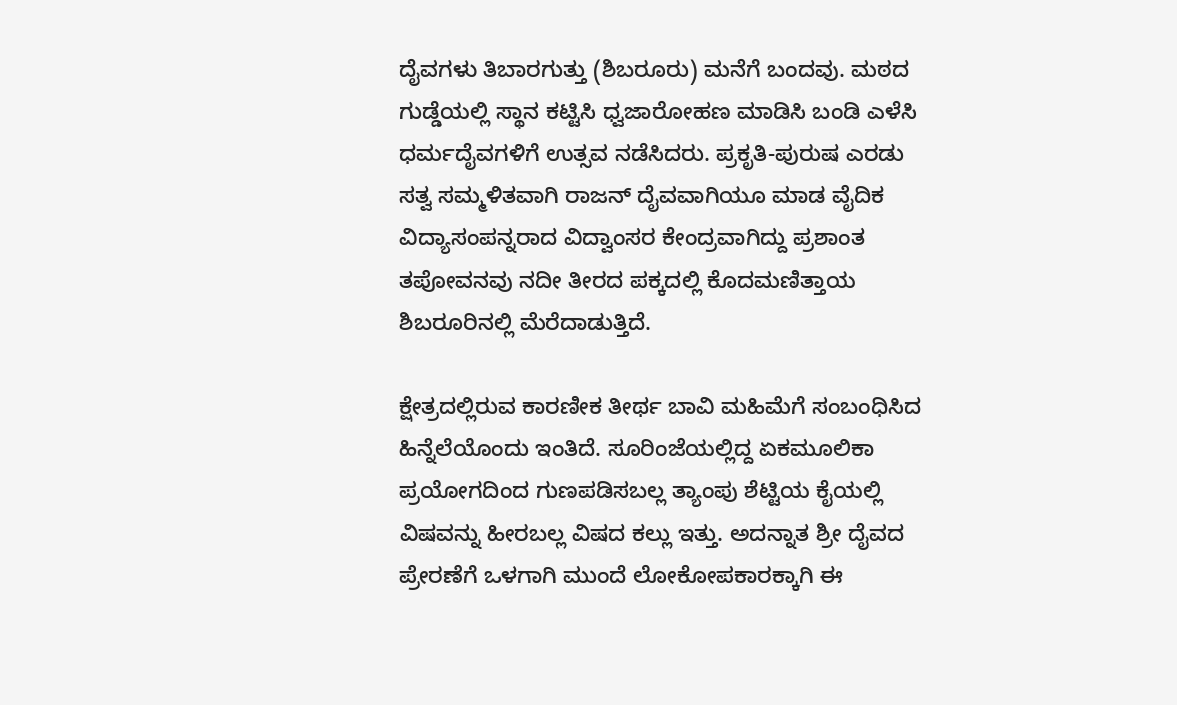ದೈವಗಳು ತಿಬಾರಗುತ್ತು (ಶಿಬರೂರು) ಮನೆಗೆ ಬಂದವು. ಮಠದ ಗುಡ್ಡೆಯಲ್ಲಿ ಸ್ಥಾನ ಕಟ್ಟಿಸಿ ಧ್ವಜಾರೋಹಣ ಮಾಡಿಸಿ ಬಂಡಿ ಎಳೆಸಿ ಧರ್ಮದೈವಗಳಿಗೆ ಉತ್ಸವ ನಡೆಸಿದರು. ಪ್ರಕೃತಿ-ಪುರುಷ ಎರಡು ಸತ್ವ ಸಮ್ಮಳಿತವಾಗಿ ರಾಜನ್ ದೈವವಾಗಿಯೂ ಮಾಡ ವೈದಿಕ ವಿದ್ಯಾಸಂಪನ್ನರಾದ ವಿದ್ವಾಂಸರ ಕೇಂದ್ರವಾಗಿದ್ದು ಪ್ರಶಾಂತ ತಪೋವನವು ನದೀ ತೀರದ ಪಕ್ಕದಲ್ಲಿ ಕೊದಮಣಿತ್ತಾಯ ಶಿಬರೂರಿನಲ್ಲಿ ಮೆರೆದಾಡುತ್ತಿದೆ.

ಕ್ಷೇತ್ರದಲ್ಲಿರುವ ಕಾರಣೀಕ ತೀರ್ಥ ಬಾವಿ ಮಹಿಮೆಗೆ ಸಂಬಂಧಿಸಿದ ಹಿನ್ನೆಲೆಯೊಂದು ಇಂತಿದೆ. ಸೂರಿಂಜೆಯಲ್ಲಿದ್ದ ಏಕಮೂಲಿಕಾ ಪ್ರಯೋಗದಿಂದ ಗುಣಪಡಿಸಬಲ್ಲ ತ್ಯಾಂಪು ಶೆಟ್ಟಿಯ ಕೈಯಲ್ಲಿ ವಿಷವನ್ನು ಹೀರಬಲ್ಲ ವಿಷದ ಕಲ್ಲು ಇತ್ತು. ಅದನ್ನಾತ ಶ್ರೀ ದೈವದ ಪ್ರೇರಣೆಗೆ ಒಳಗಾಗಿ ಮುಂದೆ ಲೋಕೋಪಕಾರಕ್ಕಾಗಿ ಈ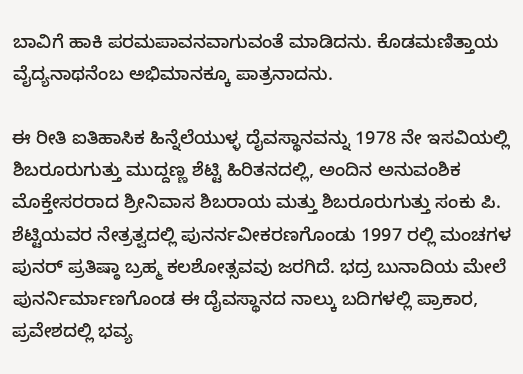ಬಾವಿಗೆ ಹಾಕಿ ಪರಮಪಾವನವಾಗುವಂತೆ ಮಾಡಿದನು. ಕೊಡಮಣಿತ್ತಾಯ ವೈದ್ಯನಾಥನೆಂಬ ಅಭಿಮಾನಕ್ಕೂ ಪಾತ್ರನಾದನು.

ಈ ರೀತಿ ಐತಿಹಾಸಿಕ ಹಿನ್ನೆಲೆಯುಳ್ಳ ದೈವಸ್ಥಾನವನ್ನು 1978 ನೇ ಇಸವಿಯಲ್ಲಿ ಶಿಬರೂರುಗುತ್ತು ಮುದ್ದಣ್ಣ ಶೆಟ್ಟಿ ಹಿರಿತನದಲ್ಲಿ, ಅಂದಿನ ಅನುವಂಶಿಕ ಮೊಕ್ತೇಸರರಾದ ಶ್ರೀನಿವಾಸ ಶಿಬರಾಯ ಮತ್ತು ಶಿಬರೂರುಗುತ್ತು ಸಂಕು ಪಿ. ಶೆಟ್ಟಿಯವರ ನೇತ್ರತ್ವದಲ್ಲಿ ಪುನರ್ನವೀಕರಣಗೊಂಡು 1997 ರಲ್ಲಿ ಮಂಚಗಳ ಪುನರ್ ಪ್ರತಿಷ್ಠಾ ಬ್ರಹ್ಮ ಕಲಶೋತ್ಸವವು ಜರಗಿದೆ. ಭದ್ರ ಬುನಾದಿಯ ಮೇಲೆ ಪುನರ್ನಿರ್ಮಾಣಗೊಂಡ ಈ ದೈವಸ್ಥಾನದ ನಾಲ್ಕು ಬದಿಗಳಲ್ಲಿ ಪ್ರಾಕಾರ, ಪ್ರವೇಶದಲ್ಲಿ ಭವ್ಯ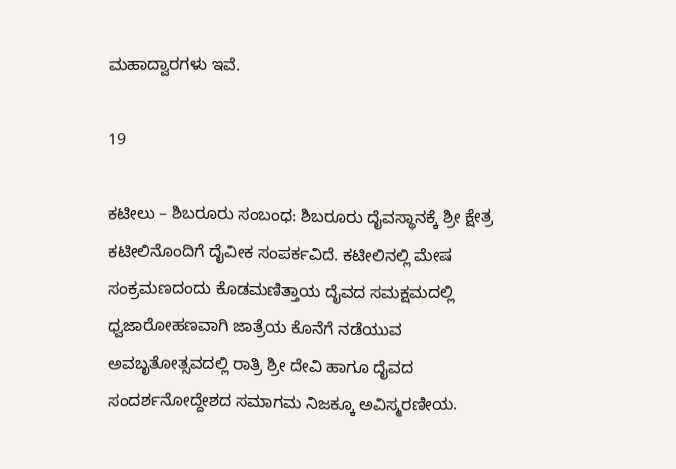ಮಹಾದ್ವಾರಗಳು ಇವೆ.

19

ಕಟೀಲು – ಶಿಬರೂರು ಸಂಬಂಧ: ಶಿಬರೂರು ದೈವಸ್ಥಾನಕ್ಕೆ ಶ್ರೀ ಕ್ಷೇತ್ರ ಕಟೀಲಿನೊಂದಿಗೆ ದೈವೀಕ ಸಂಪರ್ಕವಿದೆ. ಕಟೀಲಿನಲ್ಲಿ ಮೇಷ ಸಂಕ್ರಮಣದಂದು ಕೊಡಮಣಿತ್ತಾಯ ದೈವದ ಸಮಕ್ಷಮದಲ್ಲಿ ಧ್ವಜಾರೋಹಣವಾಗಿ ಜಾತ್ರೆಯ ಕೊನೆಗೆ ನಡೆಯುವ ಅವಬೃತೋತ್ಸವದಲ್ಲಿ ರಾತ್ರಿ ಶ್ರೀ ದೇವಿ ಹಾಗೂ ದೈವದ ಸಂದರ್ಶನೋದ್ದೇಶದ ಸಮಾಗಮ ನಿಜಕ್ಕೂ ಅವಿಸ್ಮರಣೀಯ.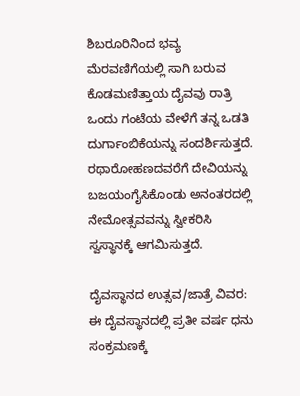ಶಿಬರೂರಿನಿಂದ ಭವ್ಯ ಮೆರವಣಿಗೆಯಲ್ಲಿ ಸಾಗಿ ಬರುವ ಕೊಡಮಣಿತ್ತಾಯ ದೈವವು ರಾತ್ರಿ ಒಂದು ಗಂಟೆಯ ವೇಳೆಗೆ ತನ್ನ ಒಡತಿ ದುರ್ಗಾಂಬಿಕೆಯನ್ನು ಸಂದರ್ಶಿಸುತ್ತದೆ. ರಥಾರೋಹಣದವರೆಗೆ ದೇವಿಯನ್ನು ಬಜಯಂಗೈಸಿಕೊಂಡು ಅನಂತರದಲ್ಲಿ ನೇಮೋತ್ಸವವನ್ನು ಸ್ವೀಕರಿಸಿ ಸ್ವಸ್ಥಾನಕ್ಕೆ ಆಗಮಿಸುತ್ತದೆ.

ದೈವಸ್ಥಾನದ ಉತ್ಸವ/ಜಾತ್ರೆ ವಿವರ: ಈ ದೈವಸ್ಥಾನದಲ್ಲಿ ಪ್ರತೀ ವರ್ಷ ಧನು ಸಂಕ್ರಮಣಕ್ಕೆ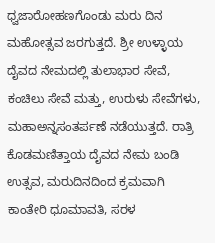ಧ್ವಜಾರೋಹಣಗೊಂಡು ಮರು ದಿನ ಮಹೋತ್ಸವ ಜರಗುತ್ತದೆ. ಶ್ರೀ ಉಳ್ಳಾಯ ದೈವದ ನೇಮದಲ್ಲಿ ತುಲಾಭಾರ ಸೇವೆ, ಕಂಚಿಲು ಸೇವೆ ಮತ್ತು, ಉರುಳು ಸೇವೆಗಳು, ಮಹಾಅನ್ನಸಂತರ್ಪಣೆ ನಡೆಯುತ್ತದೆ. ರಾತ್ರಿ ಕೊಡಮಣಿತ್ತಾಯ ದೈವದ ನೇಮ ಬಂಡಿ ಉತ್ಸವ, ಮರುದಿನದಿಂದ ಕ್ರಮವಾಗಿ ಕಾಂತೇರಿ ಧೂಮಾವತಿ, ಸರಳ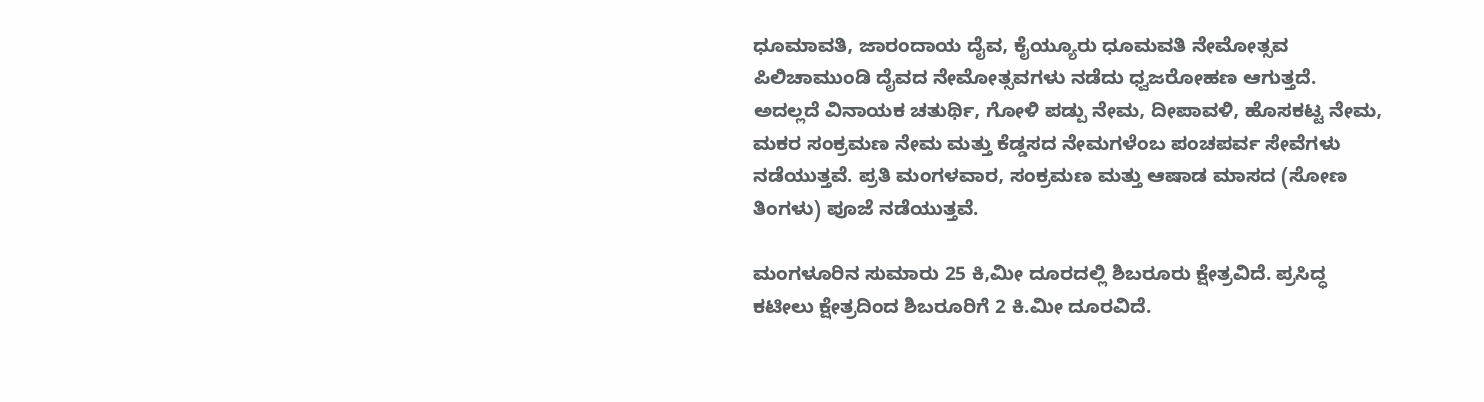ಧೂಮಾವತಿ, ಜಾರಂದಾಯ ದೈವ, ಕೈಯ್ಯೂರು ಧೂಮವತಿ ನೇಮೋತ್ಸವ ಪಿಲಿಚಾಮುಂಡಿ ದೈವದ ನೇಮೋತ್ಸವಗಳು ನಡೆದು ಧ್ವಜರೋಹಣ ಆಗುತ್ತದೆ. ಅದಲ್ಲದೆ ವಿನಾಯಕ ಚತುರ್ಥಿ, ಗೋಳಿ ಪಡ್ಪು ನೇಮ, ದೀಪಾವಳಿ, ಹೊಸಕಟ್ಟ ನೇಮ, ಮಕರ ಸಂಕ್ರಮಣ ನೇಮ ಮತ್ತು ಕೆಡ್ಡಸದ ನೇಮಗಳೆಂಬ ಪಂಚಪರ್ವ ಸೇವೆಗಳು ನಡೆಯುತ್ತವೆ. ಪ್ರತಿ ಮಂಗಳವಾರ, ಸಂಕ್ರಮಣ ಮತ್ತು ಆಷಾಡ ಮಾಸದ (ಸೋಣ ತಿಂಗಳು) ಪೂಜೆ ನಡೆಯುತ್ತವೆ.

ಮಂಗಳೂರಿನ ಸುಮಾರು 25 ಕಿ,ಮೀ ದೂರದಲ್ಲಿ ಶಿಬರೂರು ಕ್ಷೇತ್ರವಿದೆ. ಪ್ರಸಿದ್ಧ ಕಟೀಲು ಕ್ಷೇತ್ರದಿಂದ ಶಿಬರೂರಿಗೆ 2 ಕಿ.ಮೀ ದೂರವಿದೆ.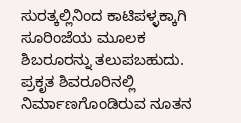ಸುರತ್ಕಲ್ಲಿನಿಂದ ಕಾಟಿಪಳ್ಳಕ್ಕಾಗಿ ಸೂರಿಂಜೆಯ ಮೂಲಕ ಶಿಬರೂರನ್ನು ತಲುಪಬಹುದು. ಪ್ರಕೃತ ಶಿವರೂರಿನಲ್ಲಿ ನಿರ್ಮಾಣಗೊಂಡಿರುವ ನೂತನ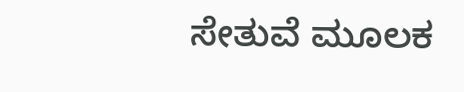ಸೇತುವೆ ಮೂಲಕ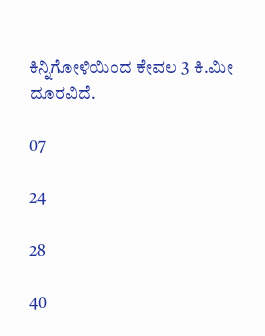ಕಿನ್ನಿಗೋಳಿಯಿಂದ ಕೇವಲ 3 ಕಿ.ಮೀ ದೂರವಿದೆ.

07

24

28

40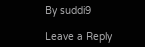By suddi9

Leave a Reply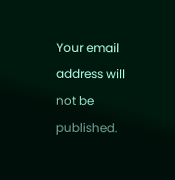Your email address will not be published.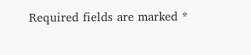Required fields are marked *